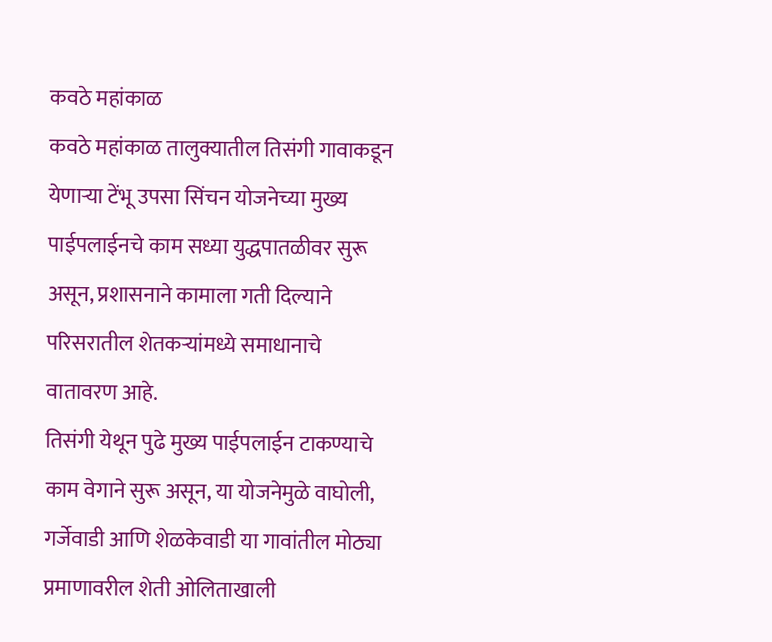कवठे महांकाळ
कवठे महांकाळ तालुक्यातील तिसंगी गावाकडून येणाऱ्या टेंभू उपसा सिंचन योजनेच्या मुख्य पाईपलाईनचे काम सध्या युद्धपातळीवर सुरू असून, प्रशासनाने कामाला गती दिल्याने परिसरातील शेतकऱ्यांमध्ये समाधानाचे वातावरण आहे.
तिसंगी येथून पुढे मुख्य पाईपलाईन टाकण्याचे काम वेगाने सुरू असून, या योजनेमुळे वाघोली, गर्जेवाडी आणि शेळकेवाडी या गावांतील मोठ्या प्रमाणावरील शेती ओलिताखाली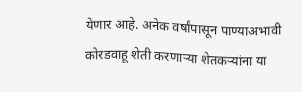येणार आहे. अनेक वर्षांपासून पाण्याअभावी कोरडवाहू शेती करणाऱ्या शेतकऱ्यांना या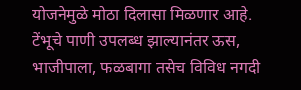योजनेमुळे मोठा दिलासा मिळणार आहे.
टेंभूचे पाणी उपलब्ध झाल्यानंतर ऊस, भाजीपाला, फळबागा तसेच विविध नगदी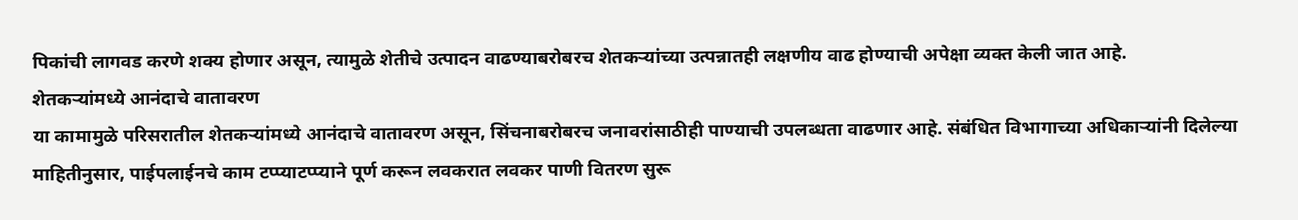पिकांची लागवड करणे शक्य होणार असून, त्यामुळे शेतीचे उत्पादन वाढण्याबरोबरच शेतकऱ्यांच्या उत्पन्नातही लक्षणीय वाढ होण्याची अपेक्षा व्यक्त केली जात आहे.
शेतकऱ्यांमध्ये आनंदाचे वातावरण
या कामामुळे परिसरातील शेतकऱ्यांमध्ये आनंदाचे वातावरण असून, सिंचनाबरोबरच जनावरांसाठीही पाण्याची उपलब्धता वाढणार आहे. संबंधित विभागाच्या अधिकाऱ्यांनी दिलेल्या माहितीनुसार, पाईपलाईनचे काम टप्प्याटप्प्याने पूर्ण करून लवकरात लवकर पाणी वितरण सुरू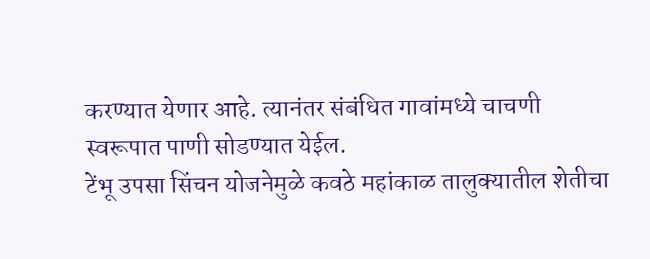करण्यात येणार आहे. त्यानंतर संबंधित गावांमध्ये चाचणी स्वरूपात पाणी सोडण्यात येईल.
टेंभू उपसा सिंचन योजनेमुळे कवठे महांकाळ तालुक्यातील शेतीचा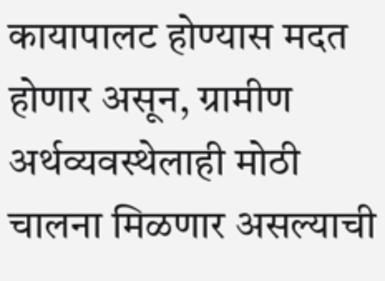कायापालट होण्यास मदत होणार असून, ग्रामीण अर्थव्यवस्थेलाही मोठी चालना मिळणार असल्याची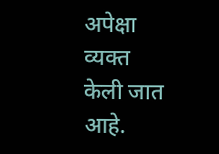अपेक्षा व्यक्त केली जात आहे.